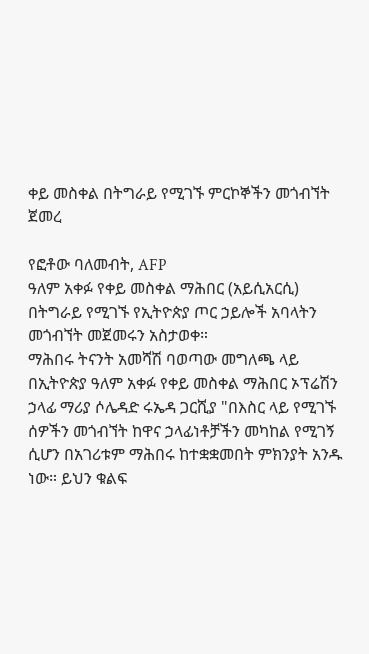ቀይ መስቀል በትግራይ የሚገኙ ምርኮኞችን መጎብኘት ጀመረ

የፎቶው ባለመብት, AFP
ዓለም አቀፉ የቀይ መስቀል ማሕበር (አይሲአርሲ) በትግራይ የሚገኙ የኢትዮጵያ ጦር ኃይሎች አባላትን መጎብኘት መጀመሩን አስታወቀ።
ማሕበሩ ትናንት አመሻሽ ባወጣው መግለጫ ላይ በኢትዮጵያ ዓለም አቀፉ የቀይ መስቀል ማሕበር ኦፕሬሽን ኃላፊ ማሪያ ሶሌዳድ ሩኤዳ ጋርሺያ "በእስር ላይ የሚገኙ ሰዎችን መጎብኘት ከዋና ኃላፊነቶቻችን መካከል የሚገኝ ሲሆን በአገሪቱም ማሕበሩ ከተቋቋመበት ምክንያት አንዱ ነው። ይህን ቁልፍ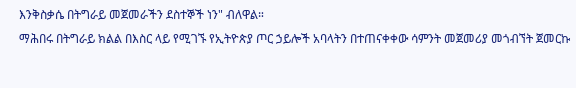እንቅስቃሴ በትግራይ መጀመራችን ደስተኞች ነን" ብለዋል።
ማሕበሩ በትግራይ ክልል በእስር ላይ የሚገኙ የኢትዮጵያ ጦር ኃይሎች አባላትን በተጠናቀቀው ሳምንት መጀመሪያ መጎብኘት ጀመርኩ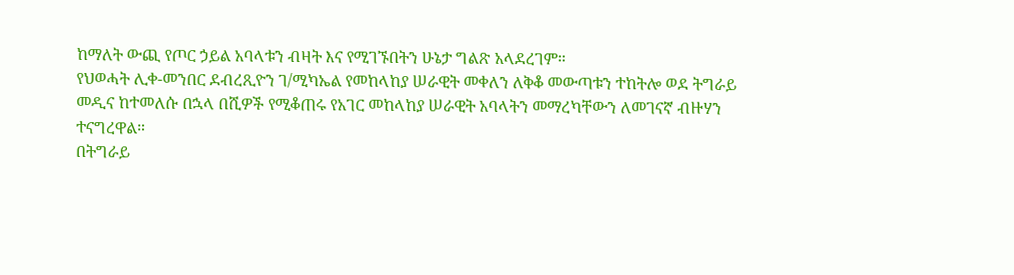ከማለት ውጪ የጦር ኃይል አባላቱን ብዛት እና የሚገኙበትን ሁኔታ ግልጽ አላደረገም።
የህወሓት ሊቀ-መንበር ደብረጺዮን ገ/ሚካኤል የመከላከያ ሠራዊት መቀለን ለቅቆ መውጣቱን ተከትሎ ወደ ትግራይ መዲና ከተመለሱ በኋላ በሺዎች የሚቆጠሩ የአገር መከላከያ ሠራዊት አባላትን መማረካቸውን ለመገናኛ ብዙሃን ተናግረዋል።
በትግራይ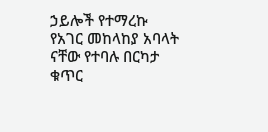ኃይሎች የተማረኩ የአገር መከላከያ አባላት ናቸው የተባሉ በርካታ ቁጥር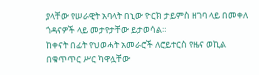ያላቸው የሠራዊት አባላት በኒው ዮርክ ታይምስ ዘገባ ላይ በመቀለ ጎዳናዎች ላይ መታየታቸው ይታወሳል።
ከቀናት በፊት የህወሓት አመራሮች ለሮይተርስ የዜና ወኪል በቁጥጥር ሥር ካዋሏቸው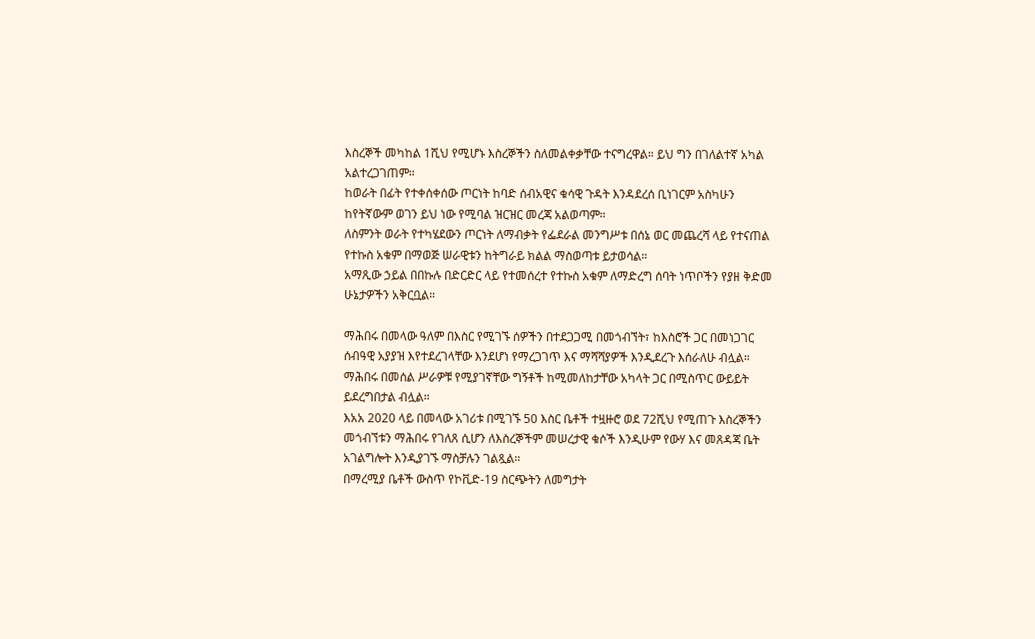እስረኞች መካከል 1ሺህ የሚሆኑ እስረኞችን ስለመልቀቃቸው ተናግረዋል። ይህ ግን በገለልተኛ አካል አልተረጋገጠም።
ከወራት በፊት የተቀሰቀሰው ጦርነት ከባድ ሰብአዊና ቁሳዊ ጉዳት እንዳደረሰ ቢነገርም አስካሁን ከየትኛውም ወገን ይህ ነው የሚባል ዝርዝር መረጃ አልወጣም።
ለስምንት ወራት የተካሄደውን ጦርነት ለማብቃት የፌደራል መንግሥቱ በሰኔ ወር መጨረሻ ላይ የተናጠል የተኩስ አቁም በማወጅ ሠራዊቱን ከትግራይ ክልል ማስወጣቱ ይታወሳል።
አማጺው ኃይል በበኩሉ በድርድር ላይ የተመሰረተ የተኩስ አቁም ለማድረግ ሰባት ነጥቦችን የያዘ ቅድመ ሁኔታዎችን አቅርቧል።

ማሕበሩ በመላው ዓለም በእስር የሚገኙ ሰዎችን በተደጋጋሚ በመጎብኘት፣ ከእስሮች ጋር በመነጋገር ሰብዓዊ አያያዝ እየተደረገላቸው እንደሆነ የማረጋገጥ እና ማሻሻያዎች እንዲደረጉ እሰራለሁ ብሏል።
ማሕበሩ በመሰል ሥራዎቹ የሚያገኛቸው ግኝቶች ከሚመለከታቸው አካላት ጋር በሚስጥር ውይይት ይደረግበታል ብሏል።
እአአ 2020 ላይ በመላው አገሪቱ በሚገኙ 50 እስር ቤቶች ተዟዙሮ ወደ 72ሺህ የሚጠጉ እስረኞችን መጎብኘቱን ማሕበሩ የገለጸ ሲሆን ለእስረኞችም መሠረታዊ ቁሶች እንዲሁም የውሃ እና መጸዳጃ ቤት አገልግሎት እንዲያገኙ ማስቻሉን ገልጿል።
በማረሚያ ቤቶች ውስጥ የኮቪድ-19 ስርጭትን ለመግታት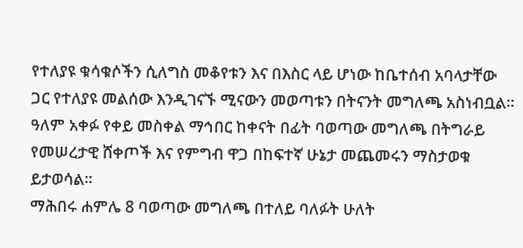የተለያዩ ቁሳቁሶችን ሲለግስ መቆየቱን እና በእስር ላይ ሆነው ከቤተሰብ አባላታቸው ጋር የተለያዩ መልሰው እንዲገናኙ ሚናውን መወጣቱን በትናንት መግለጫ አስነብቧል።
ዓለም አቀፉ የቀይ መስቀል ማኅበር ከቀናት በፊት ባወጣው መግለጫ በትግራይ የመሠረታዊ ሸቀጦች እና የምግብ ዋጋ በከፍተኛ ሁኔታ መጨመሩን ማስታወቁ ይታወሳል።
ማሕበሩ ሐምሌ 8 ባወጣው መግለጫ በተለይ ባለፉት ሁለት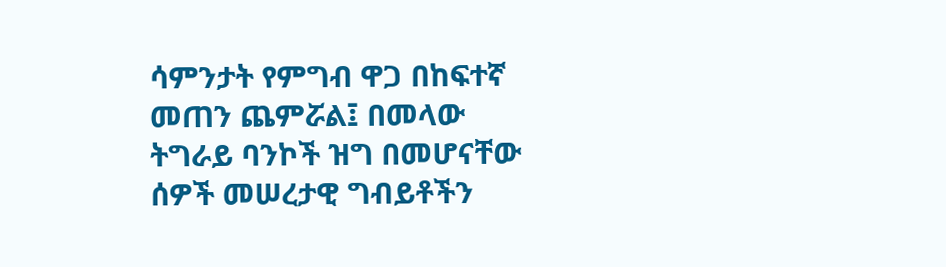ሳምንታት የምግብ ዋጋ በከፍተኛ መጠን ጨምሯል፤ በመላው ትግራይ ባንኮች ዝግ በመሆናቸው ሰዎች መሠረታዊ ግብይቶችን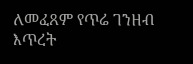ለመፈጸም የጥሬ ገንዘብ እጥረት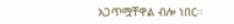አጋጥሟቸዋል ብሎ ነበር።